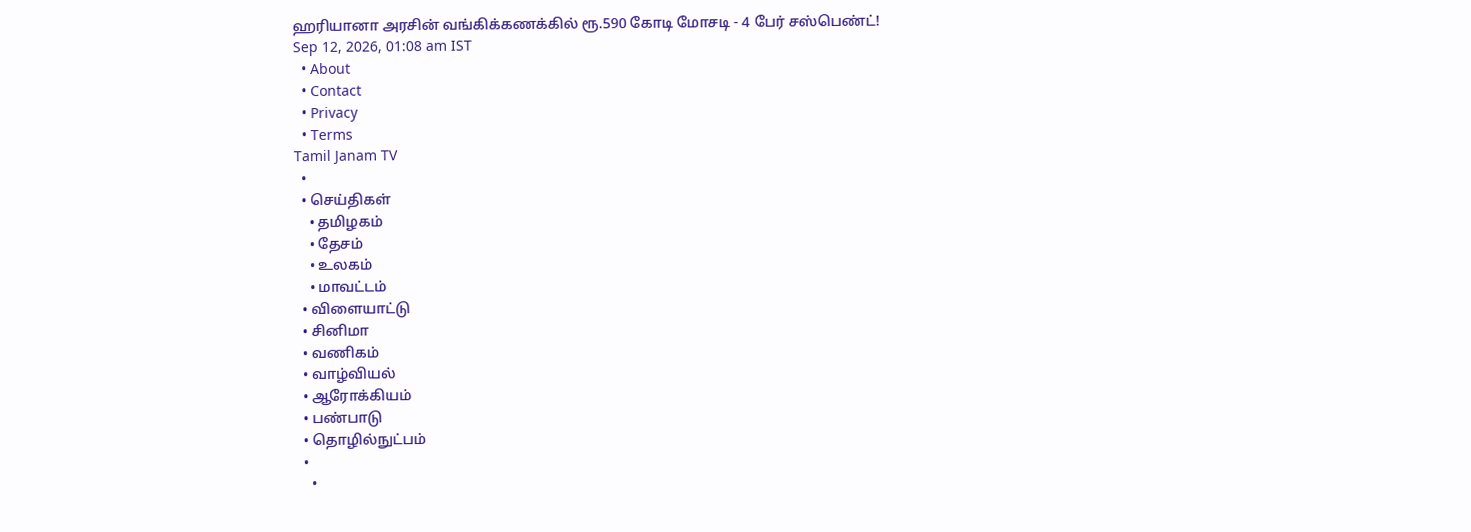ஹரியானா அரசின் வங்கிக்கணக்கில் ரூ.590 கோடி மோசடி - 4 பேர் சஸ்பெண்ட்!
Sep 12, 2026, 01:08 am IST
  • About
  • Contact
  • Privacy
  • Terms
Tamil Janam TV
  •
  • செய்திகள்
    • தமிழகம்
    • தேசம்
    • உலகம்
    • மாவட்டம்
  • விளையாட்டு
  • சினிமா
  • வணிகம்
  • வாழ்வியல்
  • ஆரோக்கியம்
  • பண்பாடு
  • தொழில்நுட்பம்
  •
    •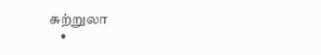சுற்றுலா
    •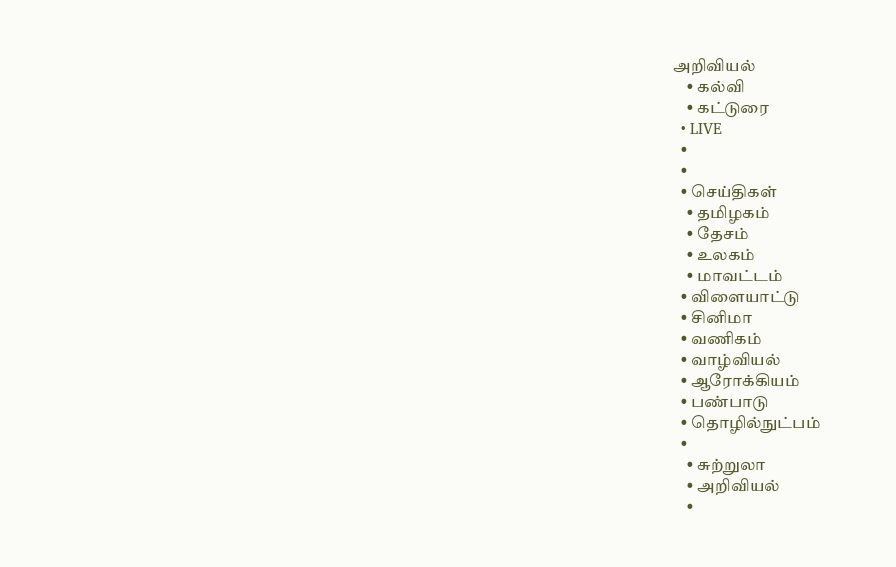அறிவியல்
    • கல்வி
    • கட்டுரை
  • LIVE
  •
  •
  • செய்திகள்
    • தமிழகம்
    • தேசம்
    • உலகம்
    • மாவட்டம்
  • விளையாட்டு
  • சினிமா
  • வணிகம்
  • வாழ்வியல்
  • ஆரோக்கியம்
  • பண்பாடு
  • தொழில்நுட்பம்
  •
    • சுற்றுலா
    • அறிவியல்
    •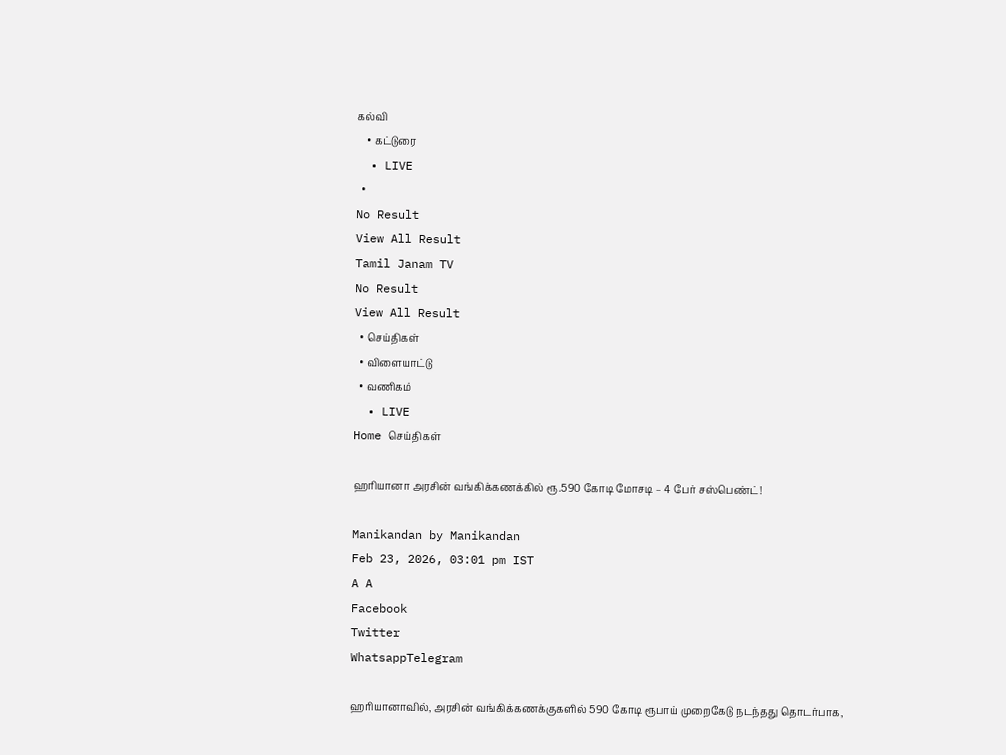கல்வி
    • கட்டுரை
  • LIVE
  •
No Result
View All Result
Tamil Janam TV
No Result
View All Result
  • செய்திகள்
  • விளையாட்டு
  • வணிகம்
  • LIVE
Home செய்திகள்

ஹரியானா அரசின் வங்கிக்கணக்கில் ரூ.590 கோடி மோசடி – 4 பேர் சஸ்பெண்ட்!

Manikandan by Manikandan
Feb 23, 2026, 03:01 pm IST
A A
Facebook
Twitter
WhatsappTelegram

ஹரியானாவில், அரசின் வங்கிக்கணக்குகளில் 590 கோடி ரூபாய் முறைகேடு நடந்தது தொடர்பாக,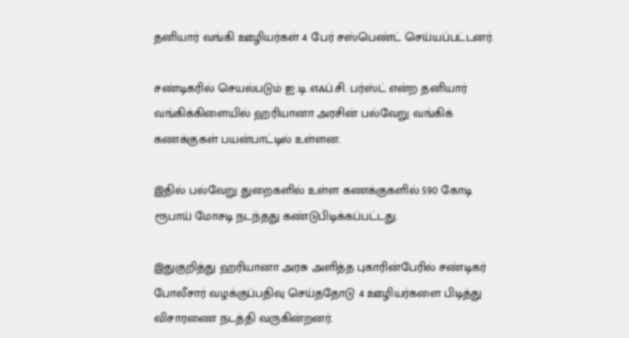தனியார் வங்கி ஊழியர்கள் 4 பேர் சஸ்பெண்ட் செய்யப்பட்டனர்.

சண்டிகரில் செயல்படும் ஐ.டி.எஃப்.சி. பர்ஸ்ட் என்ற தனியார் வங்கிக்கிளையில் ஹரியானா அரசின் பல்வேறு வங்கிக் கணக்குகள் பயன்பாட்டில் உள்ளன.

இதில் பல்வேறு துறைகளில் உள்ள கணக்குகளில் 590 கோடி ரூபாய் மோசடி நடந்தது கண்டுபிடிக்கப்பட்டது.

இதுகுறித்து ஹரியானா அரசு அளித்த புகாரின்பேரில் சண்டிகர் போலீசார் வழக்குப்பதிவு செய்ததோடு 4 ஊழியர்களை பிடித்து விசாரணை நடத்தி வருகின்றனர்.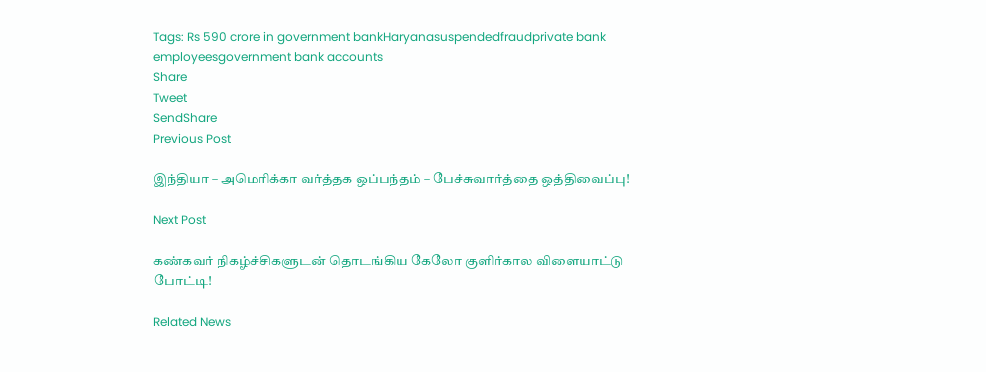Tags: Rs 590 crore in government bankHaryanasuspendedfraudprivate bank employeesgovernment bank accounts
Share
Tweet
SendShare
Previous Post

இந்தியா – அமெரிக்கா வர்த்தக ஒப்பந்தம் – பேச்சுவார்த்தை ஒத்திவைப்பு!

Next Post

கண்கவர் நிகழ்ச்சிகளுடன் தொடங்கிய கேலோ குளிர்கால விளையாட்டு போட்டி!

Related News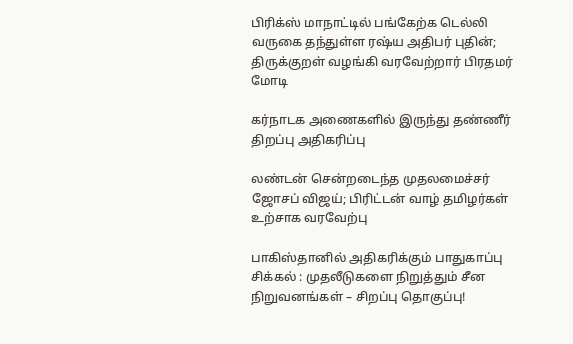பிரிக்ஸ் மாநாட்டில் பங்கேற்க டெல்லி வருகை தந்துள்ள ரஷ்ய அதிபர் புதின்; திருக்குறள் வழங்கி வரவேற்றார் பிரதமர் மோடி

கர்நாடக அணைகளில் இருந்து தண்ணீர் திறப்பு அதிகரிப்பு

லண்டன் சென்றடைந்த முதலமைச்சர் ஜோசப் விஜய்; பிரிட்டன் வாழ் தமிழர்கள் உற்சாக வரவேற்பு

பாகிஸ்தானில் அதிகரிக்கும் பாதுகாப்பு சிக்கல் : முதலீடுகளை நிறுத்தும் சீன நிறுவனங்கள் – சிறப்பு தொகுப்பு!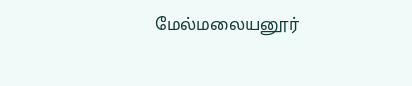மேல்மலையனூர்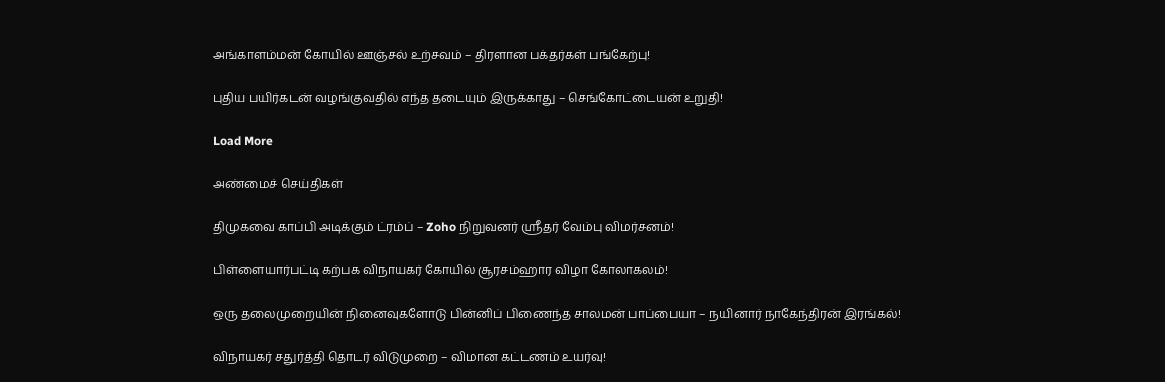அங்காளம்மன் கோயில் ஊஞ்சல் உற்சவம் – திரளான பக்தர்கள் பங்கேற்பு!

புதிய பயிர்கடன் வழங்குவதில் எந்த தடையும் இருக்காது – செங்கோட்டையன் உறுதி!

Load More

அண்மைச் செய்திகள்

திமுகவை காப்பி அடிக்கும் ட்ரம்ப் – Zoho நிறுவனர் ஸ்ரீதர் வேம்பு விமர்சனம்!

பிள்ளையார்பட்டி கற்பக விநாயகர் கோயில் சூரசம்ஹார விழா கோலாகலம்!

ஒரு தலைமுறையின் நினைவுகளோடு பின்னிப் பிணைந்த சாலமன் பாப்பையா – நயினார் நாகேந்திரன் இரங்கல்!

விநாயகர் சதுர்த்தி தொடர் விடுமுறை – விமான கட்டணம் உயர்வு!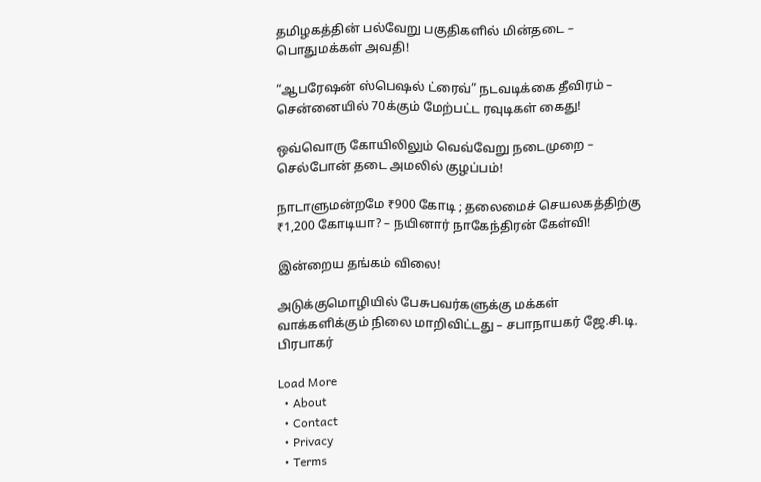தமிழகத்தின் பல்வேறு பகுதிகளில் மின்தடை – பொதுமக்கள் அவதி!

“ஆபரேஷன் ஸ்பெஷல் ட்ரைவ்” நடவடிக்கை தீவிரம் – சென்னையில் 70க்கும் மேற்பட்ட ரவுடிகள் கைது!

ஒவ்வொரு கோயிலிலும் வெவ்வேறு நடைமுறை – செல்போன் தடை அமலில் குழப்பம்!

நாடாளுமன்றமே ₹900 கோடி ; தலைமைச் செயலகத்திற்கு ₹1,200 கோடியா? – நயினார் நாகேந்திரன் கேள்வி!

இன்றைய தங்கம் விலை!

அடுக்குமொழியில் பேசுபவர்களுக்கு மக்கள் வாக்களிக்கும் நிலை மாறிவிட்டது – சபாநாயகர் ஜே.சி.டி. பிரபாகர்

Load More
  • About
  • Contact
  • Privacy
  • Terms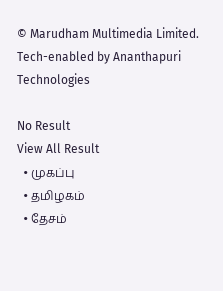© Marudham Multimedia Limited.
Tech-enabled by Ananthapuri Technologies

No Result
View All Result
  • முகப்பு
  • தமிழகம்
  • தேசம்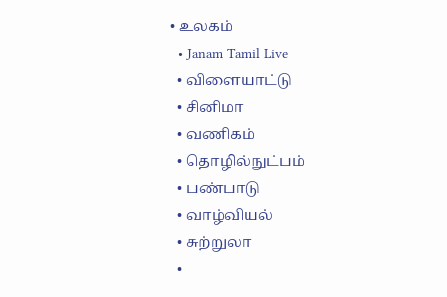• உலகம்
  • Janam Tamil Live
  • விளையாட்டு
  • சினிமா
  • வணிகம்
  • தொழில்நுட்பம்
  • பண்பாடு
  • வாழ்வியல்
  • சுற்றுலா
  •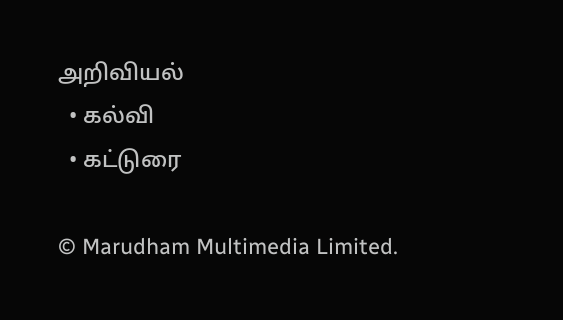அறிவியல்
  • கல்வி
  • கட்டுரை

© Marudham Multimedia Limited.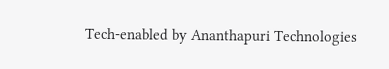Tech-enabled by Ananthapuri Technologies